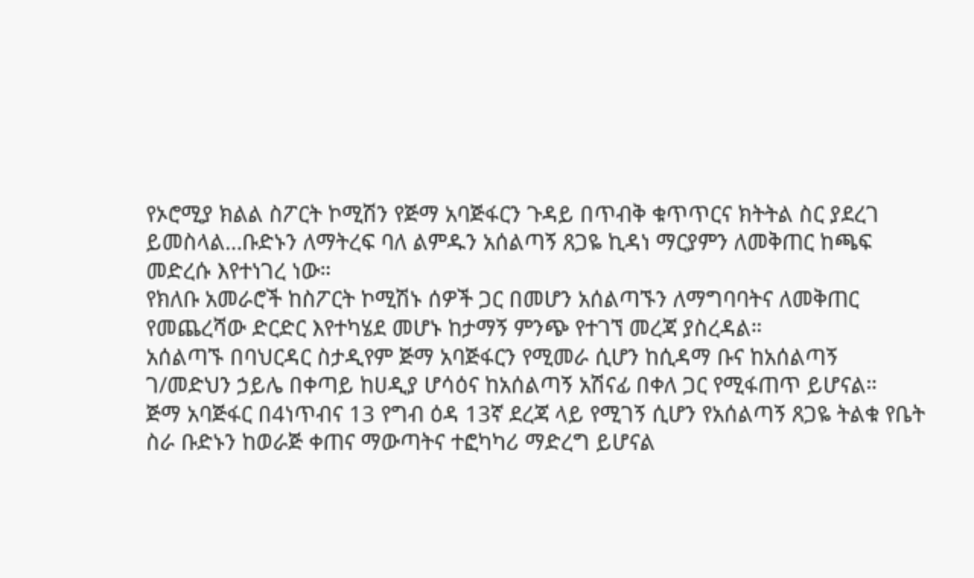የኦሮሚያ ክልል ስፖርት ኮሚሽን የጅማ አባጅፋርን ጉዳይ በጥብቅ ቁጥጥርና ክትትል ስር ያደረገ ይመስላል…ቡድኑን ለማትረፍ ባለ ልምዱን አሰልጣኝ ጸጋዬ ኪዳነ ማርያምን ለመቅጠር ከጫፍ መድረሱ እየተነገረ ነው።
የክለቡ አመራሮች ከስፖርት ኮሚሽኑ ሰዎች ጋር በመሆን አሰልጣኙን ለማግባባትና ለመቅጠር የመጨረሻው ድርድር እየተካሄደ መሆኑ ከታማኝ ምንጭ የተገኘ መረጃ ያስረዳል።
አሰልጣኙ በባህርዳር ስታዲየም ጅማ አባጅፋርን የሚመራ ሲሆን ከሲዳማ ቡና ከአሰልጣኝ ገ/መድህን ኃይሌ በቀጣይ ከሀዲያ ሆሳዕና ከአሰልጣኝ አሽናፊ በቀለ ጋር የሚፋጠጥ ይሆናል።
ጅማ አባጅፋር በ4ነጥብና 13 የግብ ዕዳ 13ኛ ደረጃ ላይ የሚገኝ ሲሆን የአሰልጣኝ ጸጋዬ ትልቁ የቤት ስራ ቡድኑን ከወራጅ ቀጠና ማውጣትና ተፎካካሪ ማድረግ ይሆናል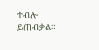ተብሎ ይጠብቃል።